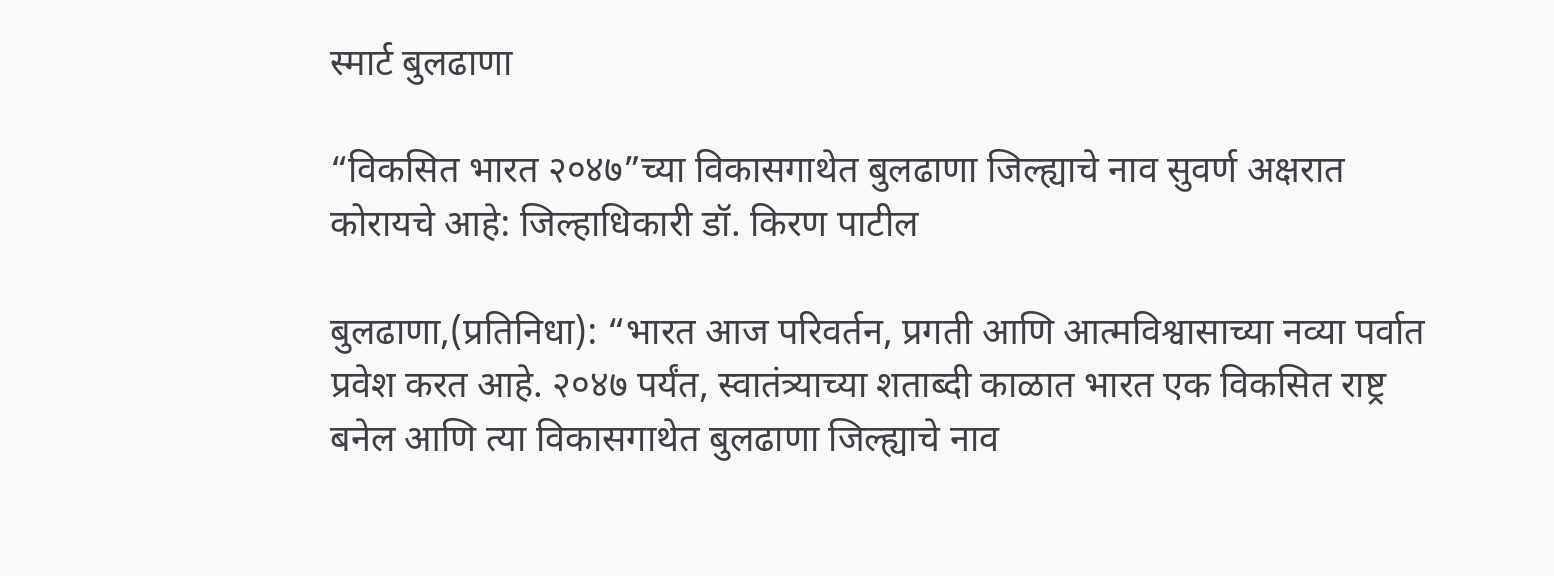स्मार्ट बुलढाणा

“विकसित भारत २०४७”च्या विकासगाथेत बुलढाणा जिल्ह्याचे नाव सुवर्ण अक्षरात कोरायचे आहे: जिल्हाधिकारी डॉ. किरण पाटील

बुलढाणा,(प्रतिनिधा): “भारत आज परिवर्तन, प्रगती आणि आत्मविश्वासाच्या नव्या पर्वात प्रवेश करत आहे. २०४७ पर्यंत, स्वातंत्र्याच्या शताब्दी काळात भारत एक विकसित राष्ट्र बनेल आणि त्या विकासगाथेत बुलढाणा जिल्ह्याचे नाव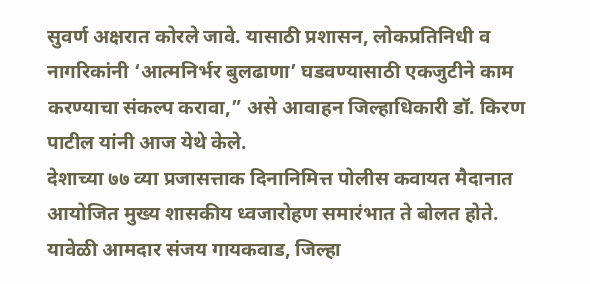सुवर्ण अक्षरात कोरले जावे. यासाठी प्रशासन, लोकप्रतिनिधी व नागरिकांनी ‘आत्मनिर्भर बुलढाणा’ घडवण्यासाठी एकजुटीने काम करण्याचा संकल्प करावा,” असे आवाहन जिल्हाधिकारी डॉ. किरण पाटील यांनी आज येथे केले.
देशाच्या ७७ व्या प्रजासत्ताक दिनानिमित्त पोलीस कवायत मैदानात आयोजित मुख्य शासकीय ध्वजारोहण समारंभात ते बोलत होते. यावेळी आमदार संजय गायकवाड, जिल्हा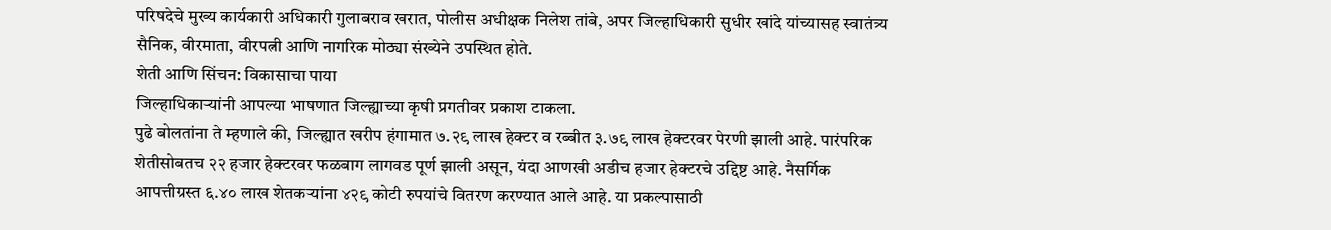परिषदेचे मुख्य कार्यकारी अधिकारी गुलाबराव खरात, पोलीस अधीक्षक निलेश तांबे, अपर जिल्हाधिकारी सुधीर खांदे यांच्यासह स्वातंत्र्य सैनिक, वीरमाता, वीरपत्नी आणि नागरिक मोठ्या संख्येने उपस्थित होते.
शेती आणि सिंचन: विकासाचा पाया
जिल्हाधिकाऱ्यांनी आपल्या भाषणात जिल्ह्याच्या कृषी प्रगतीवर प्रकाश टाकला.
पुढे बोलतांना ते म्हणाले की, जिल्ह्यात खरीप हंगामात ७.२९ लाख हेक्टर व रब्बीत ३.७९ लाख हेक्टरवर पेरणी झाली आहे. पारंपरिक शेतीसोबतच २२ हजार हेक्टरवर फळबाग लागवड पूर्ण झाली असून, यंदा आणखी अडीच हजार हेक्टरचे उद्दिष्ट आहे. नैसर्गिक आपत्तीग्रस्त ६.४० लाख शेतकऱ्यांना ४२९ कोटी रुपयांचे वितरण करण्यात आले आहे. या प्रकल्पासाठी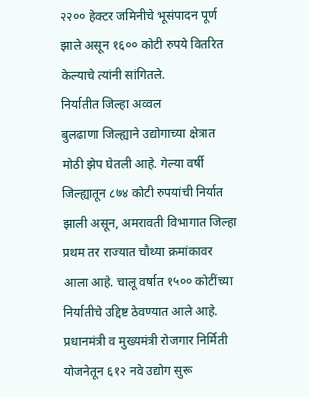२२०० हेक्टर जमिनीचे भूसंपादन पूर्ण झाले असून १६०० कोटी रुपये वितरित केल्याचे त्यांनी सांगितले.
निर्यातीत जिल्हा अव्वल
बुलढाणा जिल्ह्याने उद्योगाच्या क्षेत्रात मोठी झेप घेतली आहे. गेल्या वर्षी जिल्ह्यातून ८७४ कोटी रुपयांची निर्यात झाली असून, अमरावती विभागात जिल्हा प्रथम तर राज्यात चौथ्या क्रमांकावर आला आहे. चालू वर्षात १५०० कोटींच्या निर्यातीचे उद्दिष्ट ठेवण्यात आले आहे. प्रधानमंत्री व मुख्यमंत्री रोजगार निर्मिती योजनेतून ६१२ नवे उद्योग सुरू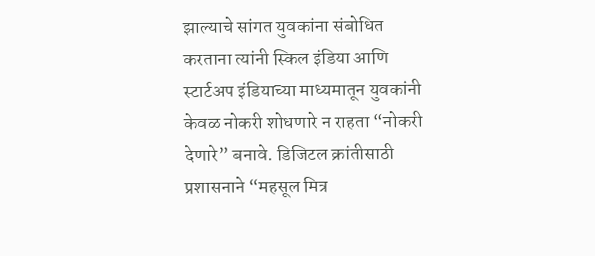झाल्याचे सांगत युवकांना संबोधित करताना त्यांनी स्किल इंडिया आणि स्टार्टअप इंडियाच्या माध्यमातून युवकांनी केवळ नोकरी शोधणारे न राहता “नोकरी देणारे” बनावे. डिजिटल क्रांतीसाठी प्रशासनाने “महसूल मित्र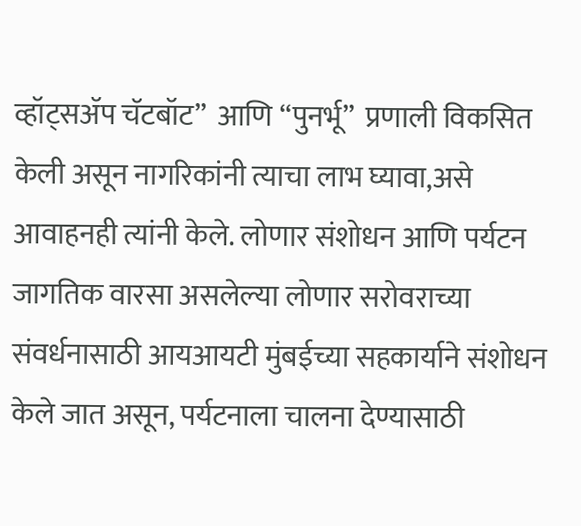व्हॉट्सॲप चॅटबॉट”  आणि “पुनर्भू”  प्रणाली विकसित केली असून नागरिकांनी त्याचा लाभ घ्यावा,असे आवाहनही त्यांनी केले. लोणार संशोधन आणि पर्यटन जागतिक वारसा असलेल्या लोणार सरोवराच्या संवर्धनासाठी आयआयटी मुंबईच्या सहकार्याने संशोधन केले जात असून, पर्यटनाला चालना देण्यासाठी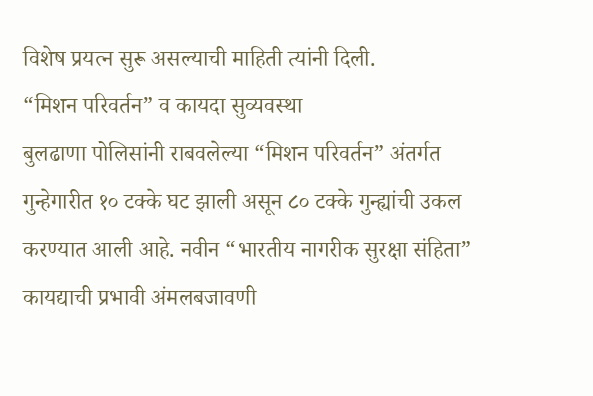विशेष प्रयत्न सुरू असल्याची माहिती त्यांनी दिली.
“मिशन परिवर्तन” व कायदा सुव्यवस्था
बुलढाणा पोलिसांनी राबवलेल्या “मिशन परिवर्तन” अंतर्गत गुन्हेगारीत १० टक्के घट झाली असून ८० टक्के गुन्ह्यांची उकल करण्यात आली आहे. नवीन “भारतीय नागरीक सुरक्षा संहिता” कायद्याची प्रभावी अंमलबजावणी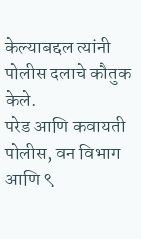केल्याबद्दल त्यांनी पोलीस दलाचे कौतुक केले.
परेड आणि कवायती
पोलीस, वन विभाग आणि ९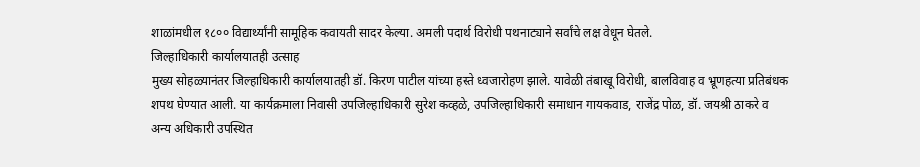शाळांमधील १८०० विद्यार्थ्यांनी सामूहिक कवायती सादर केल्या. अमली पदार्थ विरोधी पथनाट्याने सर्वांचे लक्ष वेधून घेतले.
जिल्हाधिकारी कार्यालयातही उत्साह
मुख्य सोहळ्यानंतर जिल्हाधिकारी कार्यालयातही डॉ. किरण पाटील यांच्या हस्ते ध्वजारोहण झाले. यावेळी तंबाखू विरोधी, बालविवाह व भ्रूणहत्या प्रतिबंधक शपथ घेण्यात आली. या कार्यक्रमाला निवासी उपजिल्हाधिकारी सुरेश कव्हळे, उपजिल्हाधिकारी समाधान गायकवाड, राजेंद्र पोळ, डॉ. जयश्री ठाकरे व अन्य अधिकारी उपस्थित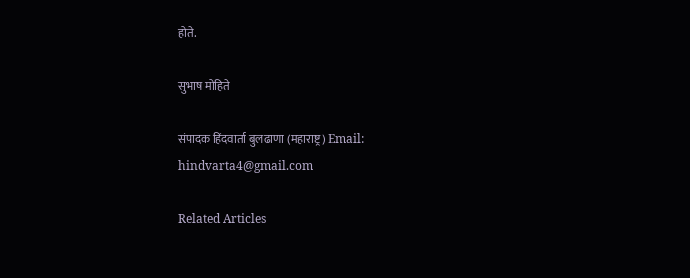होते.

सुभाष मोहिते

संपादक हिंदवार्ता बुलढाणा (महाराष्ट्र) Email: hindvarta4@gmail.com

Related Articles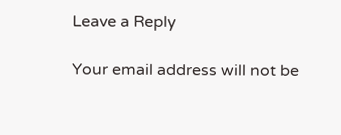Leave a Reply

Your email address will not be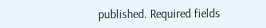published. Required fields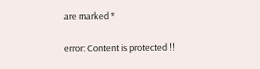are marked *

error: Content is protected !!